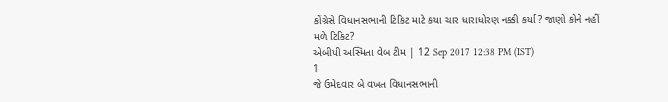કોંગ્રેસે વિધાનસભાની ટિકિટ માટે કયા ચાર ધારાધોરણ નક્કી કર્યા? જાણો કોને નહીં મળે ટિકિટ?
એબીપી અસ્મિતા વેબ ટીમ | 12 Sep 2017 12:38 PM (IST)
1
જે ઉમેદવાર બે વખત વિધાનસભાની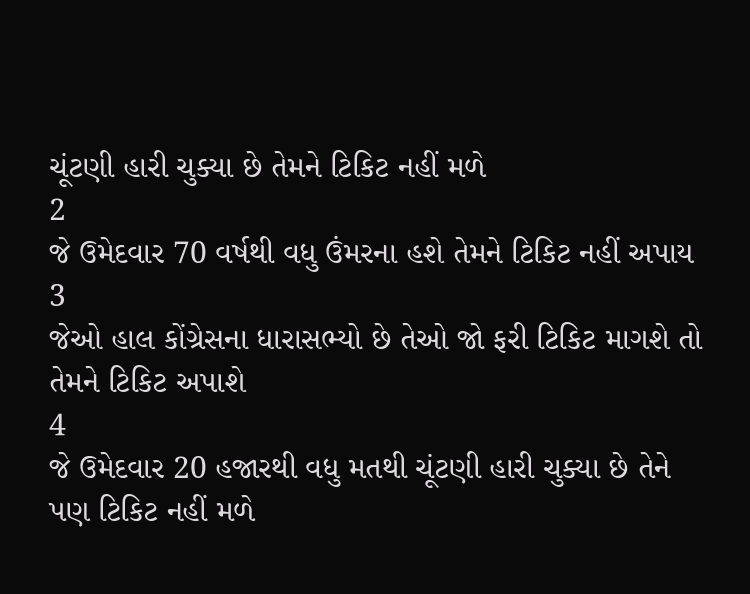ચૂંટણી હારી ચુક્યા છે તેમને ટિકિટ નહીં મળે
2
જે ઉમેદવાર 70 વર્ષથી વધુ ઉંમરના હશે તેમને ટિકિટ નહીં અપાય
3
જેઓ હાલ કોંગ્રેસના ધારાસભ્યો છે તેઓ જો ફરી ટિકિટ માગશે તો તેમને ટિકિટ અપાશે
4
જે ઉમેદવાર 20 હજારથી વધુ મતથી ચૂંટણી હારી ચુક્યા છે તેને પણ ટિકિટ નહીં મળે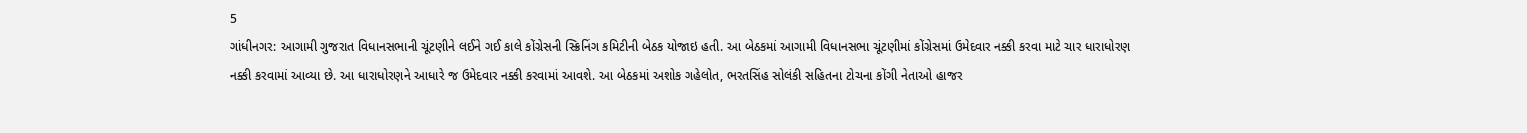5
ગાંધીનગર: આગામી ગુજરાત વિધાનસભાની ચૂંટણીને લઈને ગઈ કાલે કોંગ્રેસની સ્ક્રિનિંગ કમિટીની બેઠક યોજાઇ હતી. આ બેઠકમાં આગામી વિધાનસભા ચૂંટણીમાં કોંગ્રેસમાં ઉમેદવાર નક્કી કરવા માટે ચાર ધારાધોરણ નક્કી કરવામાં આવ્યા છે. આ ધારાધોરણને આધારે જ ઉમેદવાર નક્કી કરવામાં આવશે. આ બેઠકમાં અશોક ગહેલોત, ભરતસિંહ સોલંકી સહિતના ટોચના કોંગી નેતાઓ હાજર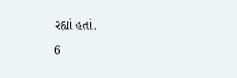રહ્યાં હતાં.
6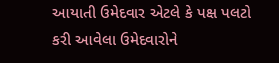આયાતી ઉમેદવાર એટલે કે પક્ષ પલટો કરી આવેલા ઉમેદવારોને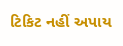ટિકિટ નહીં અપાય